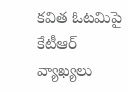కవిత ఓటమిపై కేటీఆర్ వ్యాఖ్యలు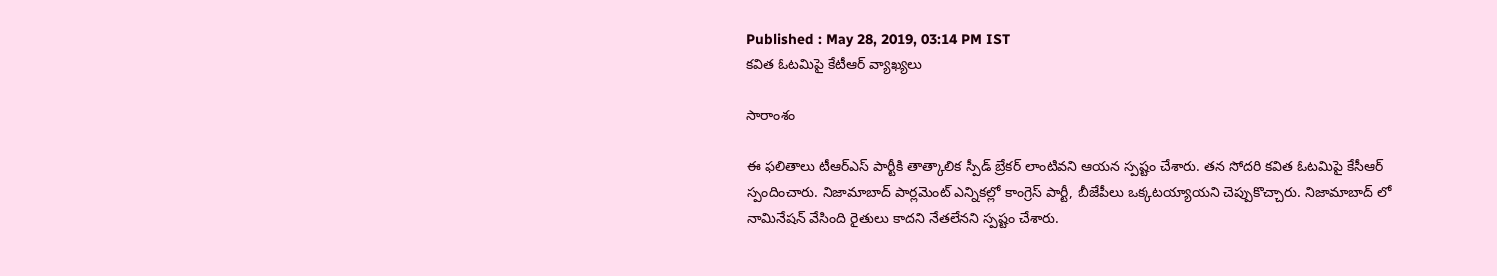Published : May 28, 2019, 03:14 PM IST
కవిత ఓటమిపై కేటీఆర్ వ్యాఖ్యలు

సారాంశం

ఈ ఫలితాలు టీఆర్ఎస్ పార్టీకి తాత్కాలిక స్పీడ్ బ్రేకర్ లాంటివని ఆయన స్పష్టం చేశారు. తన సోదరి కవిత ఓటమిపై కేసీఆర్ స్పందించారు. నిజామాబాద్ పార్లమెంట్ ఎన్నికల్లో కాంగ్రెస్ పార్టీ, బీజేపీలు ఒక్కటయ్యాయని చెప్పుకొచ్చారు. నిజామాబాద్ లో నామినేషన్ వేసింది రైతులు కాదని నేతలేనని స్పష్టం చేశారు.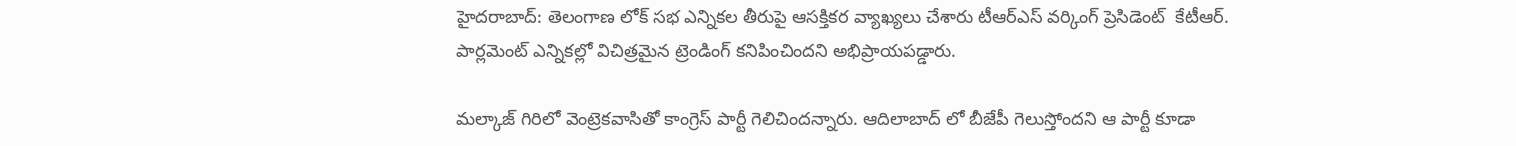హైదరాబాద్: తెలంగాణ లోక్ సభ ఎన్నికల తీరుపై ఆసక్తికర వ్యాఖ్యలు చేశారు టీఆర్ఎస్ వర్కింగ్ ప్రెసిడెంట్  కేటీఆర్. పార్లమెంట్ ఎన్నికల్లో విచిత్రమైన ట్రెండింగ్ కనిపించిందని అభిప్రాయపడ్డారు.

మల్కాజ్ గిరిలో వెంట్రెకవాసితో కాంగ్రెస్ పార్టీ గెలిచిందన్నారు. ఆదిలాబాద్ లో బీజేపీ గెలుస్తోందని ఆ పార్టీ కూడా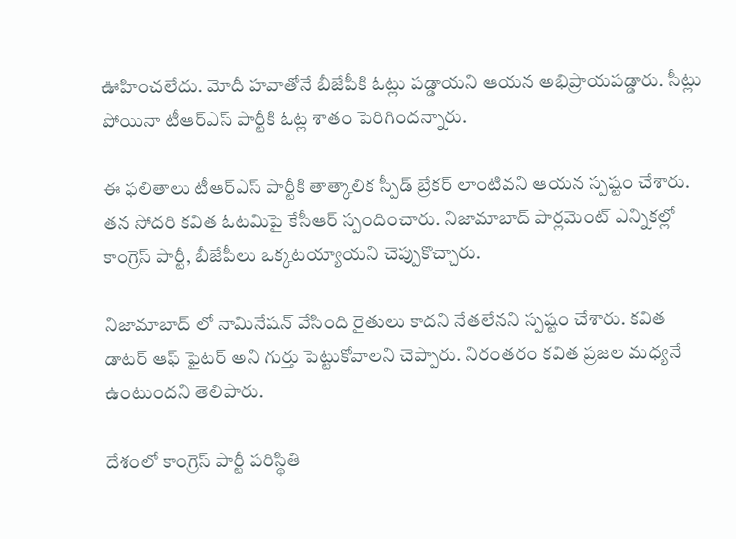ఊహించలేదు. మోదీ హవాతోనే బీజేపీకి ఓట్లు పడ్డాయని ఆయన అభిప్రాయపడ్డారు. సీట్లు పోయినా టీఆర్ఎస్ పార్టీకి ఓట్ల శాతం పెరిగిందన్నారు.

ఈ ఫలితాలు టీఆర్ఎస్ పార్టీకి తాత్కాలిక స్పీడ్ బ్రేకర్ లాంటివని ఆయన స్పష్టం చేశారు. తన సోదరి కవిత ఓటమిపై కేసీఆర్ స్పందించారు. నిజామాబాద్ పార్లమెంట్ ఎన్నికల్లో కాంగ్రెస్ పార్టీ, బీజేపీలు ఒక్కటయ్యాయని చెప్పుకొచ్చారు.

నిజామాబాద్ లో నామినేషన్ వేసింది రైతులు కాదని నేతలేనని స్పష్టం చేశారు. కవిత డాటర్ ఆఫ్ ఫైటర్ అని గుర్తు పెట్టుకోవాలని చెప్పారు. నిరంతరం కవిత ప్రజల మధ్యనే ఉంటుందని తెలిపారు.

దేశంలో కాంగ్రెస్ పార్టీ పరిస్థితి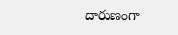దారుణంగా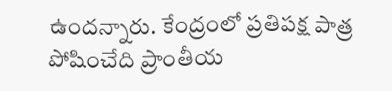ఉందన్నారు. కేంద్రంలో ప్రతిపక్ష పాత్ర పోషించేది ప్రాంతీయ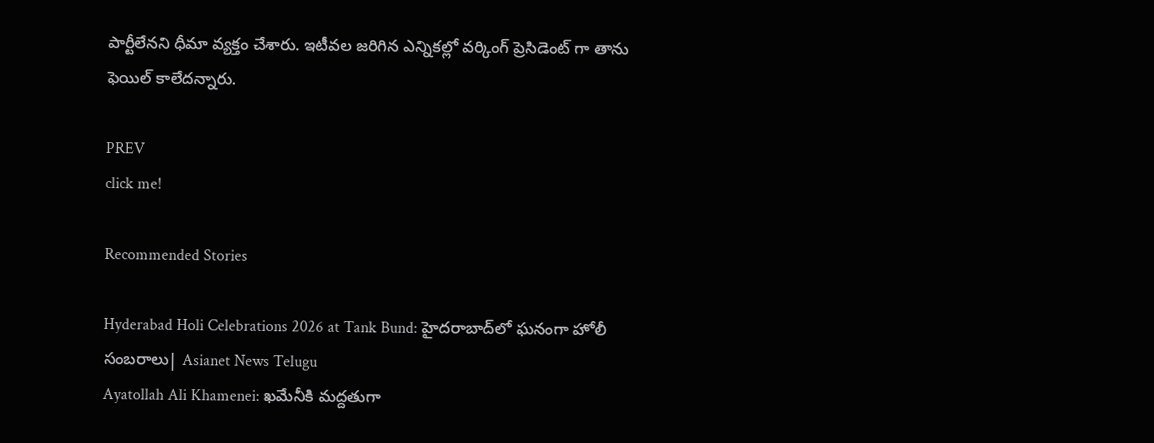పార్టీలేనని ధీమా వ్యక్తం చేశారు. ఇటీవల జరిగిన ఎన్నికల్లో వర్కింగ్ ప్రెసిడెంట్ గా తాను ఫెయిల్ కాలేదన్నారు.

PREV
click me!

Recommended Stories

Hyderabad Holi Celebrations 2026 at Tank Bund: హైదరాబాద్‌లో ఘనంగా హోలీ సంబరాలు| Asianet News Telugu
Ayatollah Ali Khamenei: ఖమేనీకి మద్దతుగా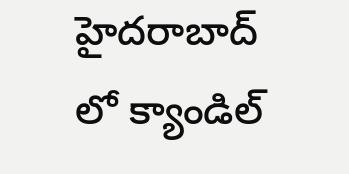హైదరాబాద్ లో క్యాండిల్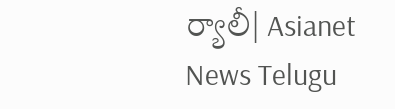ర్యాలీ| Asianet News Telugu